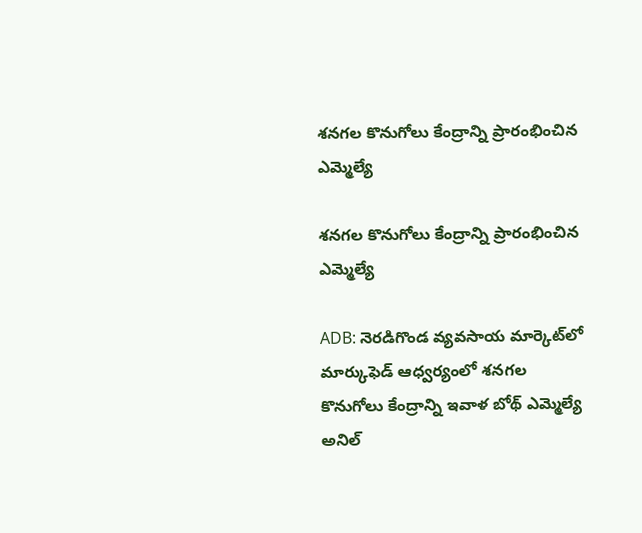శనగల కొనుగోలు కేంద్రాన్ని ప్రారంభించిన ఎమ్మెల్యే

శనగల కొనుగోలు కేంద్రాన్ని ప్రారంభించిన ఎమ్మెల్యే

ADB: నెరడిగొండ వ్యవసాయ మార్కెట్‌లో మార్కుఫెడ్ ఆధ్వర్యంలో శనగల కొనుగోలు కేంద్రాన్ని ఇవాళ బోథ్ ఎమ్మెల్యే అనిల్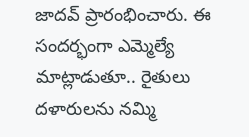జాదవ్ ప్రారంభించారు. ఈ సందర్భంగా ఎమ్మెల్యే మాట్లాడుతూ.. రైతులు దళారులను నమ్మి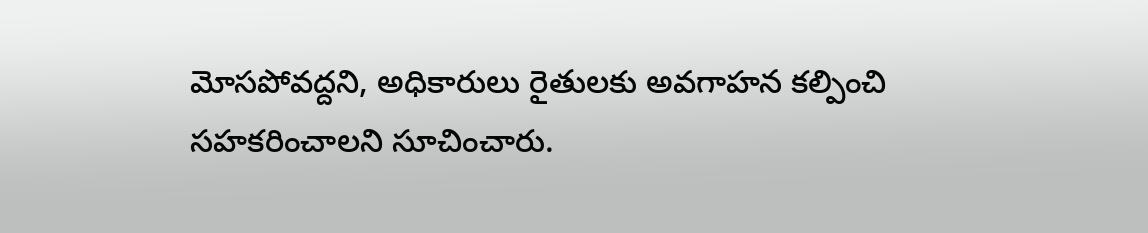మోసపోవద్దని, అధికారులు రైతులకు అవగాహన కల్పించి సహకరించాలని సూచించారు.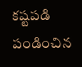కష్టపడి పండించిన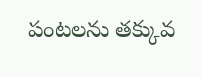పంటలను తక్కువ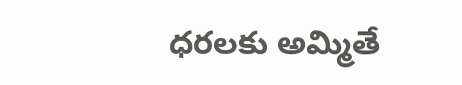ధరలకు అమ్మితే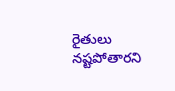రైతులు నష్టపోతారని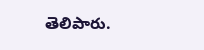తెలిపారు.